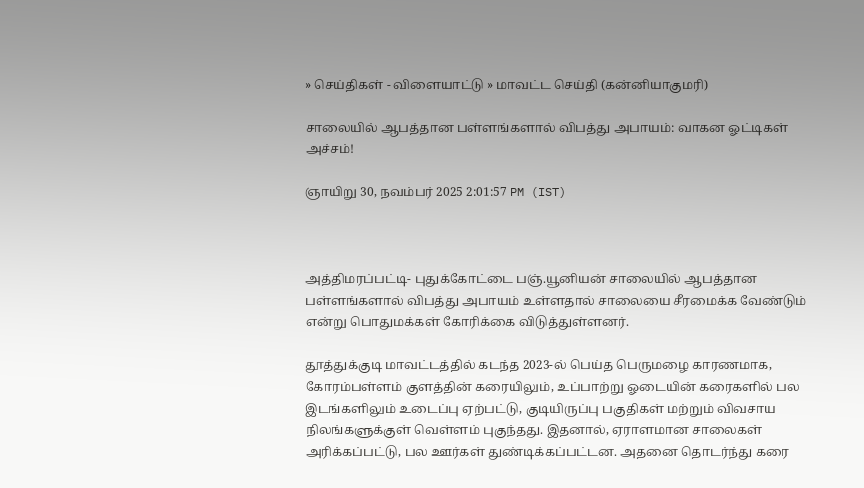» செய்திகள் - விளையாட்டு » மாவட்ட செய்தி (கன்னியாகுமரி)

சாலையில் ஆபத்தான பள்ளங்களால் விபத்து அபாயம்: வாகன ஓட்டிகள் அச்சம்!

ஞாயிறு 30, நவம்பர் 2025 2:01:57 PM (IST)



அத்திமரப்பட்டி- புதுக்கோட்டை பஞ்.யூனியன் சாலையில் ஆபத்தான பள்ளங்களால் விபத்து அபாயம் உள்ளதால் சாலையை சீரமைக்க வேண்டும் என்று பொதுமக்கள் கோரிக்கை விடுத்துள்ளனர்.

தூத்துக்குடி மாவட்டத்தில் கடந்த 2023-ல் பெய்த பெருமழை காரணமாக, கோரம்பள்ளம் குளத்தின் கரையிலும், உப்பாற்று ஓடையின் கரைகளில் பல இடங்களிலும் உடைப்பு ஏற்பட்டு, குடியிருப்பு பகுதிகள் மற்றும் விவசாய நிலங்களுக்குள் வெள்ளம் புகுந்தது. இதனால், ஏராளமான சாலைகள் அரிக்கப்பட்டு, பல ஊர்கள் துண்டிக்கப்பட்டன. அதனை தொடர்ந்து கரை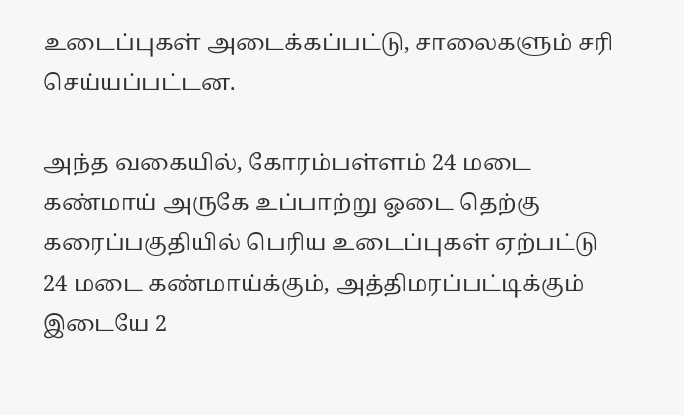உடைப்புகள் அடைக்கப்பட்டு, சாலைகளும் சரி செய்யப்பட்டன.

அந்த வகையில், கோரம்பள்ளம் 24 மடை கண்மாய் அருகே உப்பாற்று ஓடை தெற்கு கரைப்பகுதியில் பெரிய உடைப்புகள் ஏற்பட்டு 24 மடை கண்மாய்க்கும், அத்திமரப்பட்டிக்கும் இடையே 2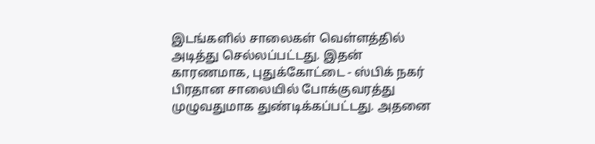இடங்களில் சாலைகள் வெள்ளத்தில் அடித்து செல்லப்பட்டது. இதன் காரணமாக, புதுக்கோட்டை - ஸ்பிக் நகர் பிரதான சாலையில் போக்குவரத்து முழுவதுமாக துண்டிக்கப்பட்டது. அதனை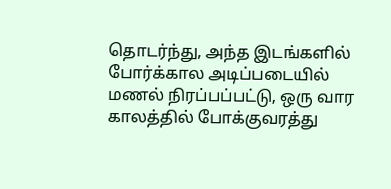தொடர்ந்து, அந்த இடங்களில் போர்க்கால அடிப்படையில் மணல் நிரப்பப்பட்டு, ஒரு வார காலத்தில் போக்குவரத்து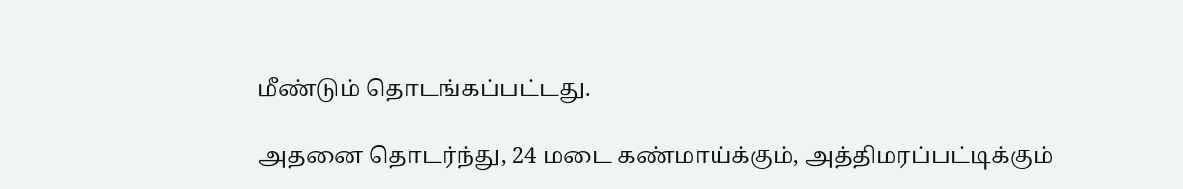மீண்டும் தொடங்கப்பட்டது.

அதனை தொடர்ந்து, 24 மடை கண்மாய்க்கும், அத்திமரப்பட்டிக்கும்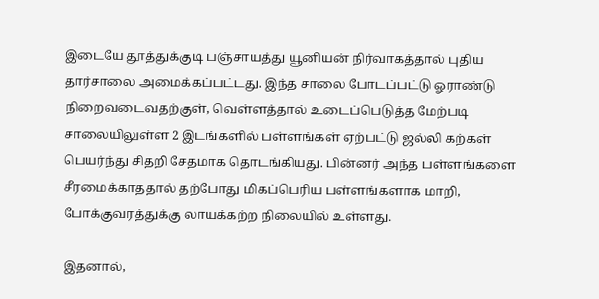இடையே தூத்துக்குடி பஞ்சாயத்து யூனியன் நிர்வாகத்தால் புதிய தார்சாலை அமைக்கப்பட்டது. இந்த சாலை போடப்பட்டு ஓராண்டு நிறைவடைவதற்குள், வெள்ளத்தால் உடைப்பெடுத்த மேற்படி சாலையிலுள்ள 2 இடங்களில் பள்ளங்கள் ஏற்பட்டு ஜல்லி கற்கள் பெயர்ந்து சிதறி சேதமாக தொடங்கியது. பின்னர் அந்த பள்ளங்களை சீரமைக்காததால் தற்போது மிகப்பெரிய பள்ளங்களாக மாறி, போக்குவரத்துக்கு லாயக்கற்ற நிலையில் உள்ளது.

இதனால்,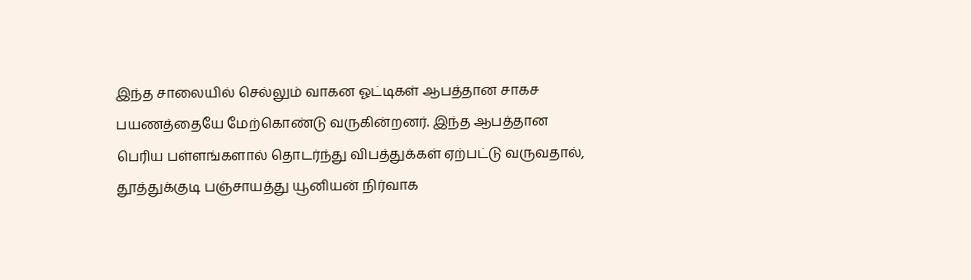இந்த சாலையில் செல்லும் வாகன ஓட்டிகள் ஆபத்தான சாகச பயணத்தையே மேற்கொண்டு வருகின்றனர். இந்த ஆபத்தான பெரிய பள்ளங்களால் தொடர்ந்து விபத்துக்கள் ஏற்பட்டு வருவதால், தூத்துக்குடி பஞ்சாயத்து யூனியன் நிர்வாக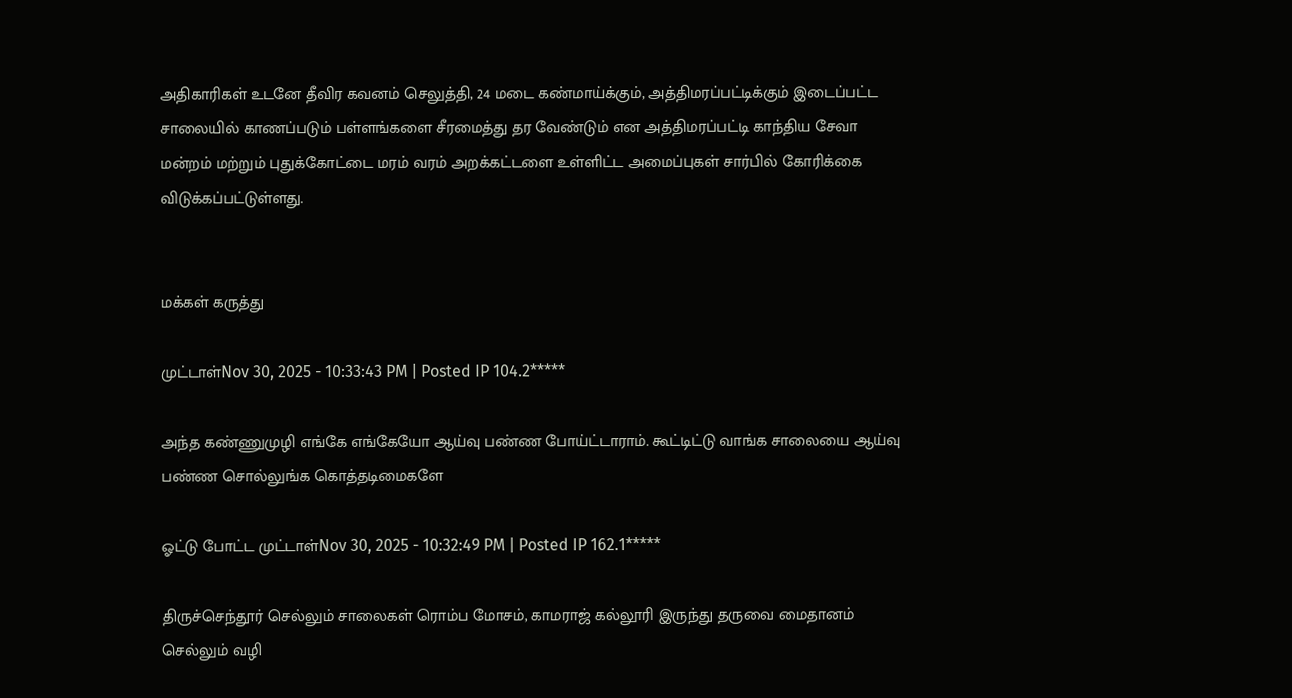அதிகாரிகள் உடனே தீவிர கவனம் செலுத்தி, 24 மடை கண்மாய்க்கும், அத்திமரப்பட்டிக்கும் இடைப்பட்ட சாலையில் காணப்படும் பள்ளங்களை சீரமைத்து தர வேண்டும் என அத்திமரப்பட்டி காந்திய சேவா மன்றம் மற்றும் புதுக்கோட்டை மரம் வரம் அறக்கட்டளை உள்ளிட்ட அமைப்புகள் சார்பில் கோரிக்கை விடுக்கப்பட்டுள்ளது.


மக்கள் கருத்து

முட்டாள்Nov 30, 2025 - 10:33:43 PM | Posted IP 104.2*****

அந்த கண்ணுமுழி எங்கே எங்கேயோ ஆய்வு பண்ண போய்ட்டாராம். கூட்டிட்டு வாங்க சாலையை ஆய்வு பண்ண சொல்லுங்க கொத்தடிமைகளே

ஓட்டு போட்ட முட்டாள்Nov 30, 2025 - 10:32:49 PM | Posted IP 162.1*****

திருச்செந்தூர் செல்லும் சாலைகள் ரொம்ப மோசம், காமராஜ் கல்லூரி இருந்து தருவை மைதானம் செல்லும் வழி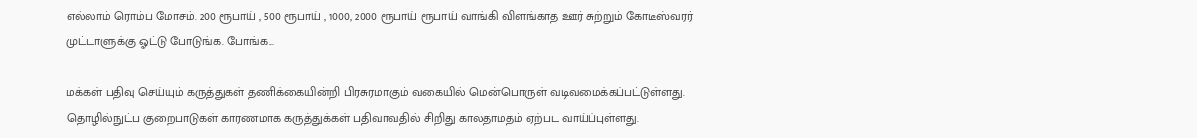எல்லாம் ரொம்ப மோசம். 200 ரூபாய் , 500 ரூபாய் , 1000, 2000 ரூபாய் ரூபாய் வாங்கி விளங்காத ஊர் சுற்றும் கோடீஸ்வரர் முட்டாளுக்கு ஓட்டு போடுங்க. போங்க...

மக்கள் பதிவு செய்யும் கருத்துகள் தணிக்கையின்றி பிரசுரமாகும் வகையில் மென்பொருள் வடிவமைக்கப்பட்டுள்ளது. தொழில்நுட்ப குறைபாடுகள் காரணமாக கருத்துக்கள் பதிவாவதில் சிறிது காலதாமதம் ஏற்பட வாய்ப்புள்ளது.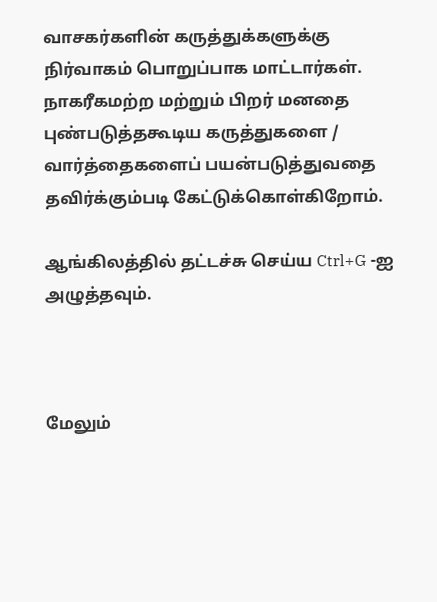வாசகர்களின் கருத்துக்களுக்கு நிர்வாகம் பொறுப்பாக மாட்டார்கள். நாகரீகமற்ற மற்றும் பிறர் மனதை புண்படுத்தகூடிய கருத்துகளை / வார்த்தைகளைப் பயன்படுத்துவதை தவிர்க்கும்படி கேட்டுக்கொள்கிறோம்.

ஆங்கிலத்தில் தட்டச்சு செய்ய Ctrl+G -ஐ அழுத்தவும்.



மேலும்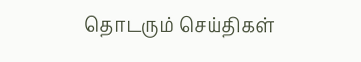தொடரும் செய்திகள்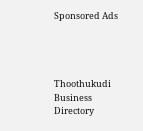Sponsored Ads




Thoothukudi Business Directory